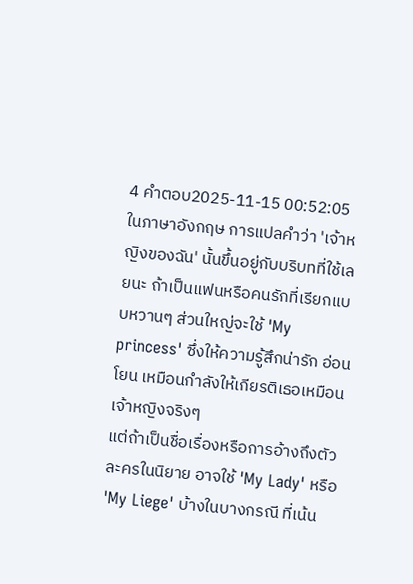4 คำตอบ2025-11-15 00:52:05
ในภาษาอังกฤษ การแปลคำว่า 'เจ้าหญิงของฉัน' นั้นขึ้นอยู่กับบริบทที่ใช้เลยนะ ถ้าเป็นแฟนหรือคนรักที่เรียกแบบหวานๆ ส่วนใหญ่จะใช้ 'My princess' ซึ่งให้ความรู้สึกน่ารัก อ่อนโยน เหมือนกำลังให้เกียรติเธอเหมือนเจ้าหญิงจริงๆ
แต่ถ้าเป็นชื่อเรื่องหรือการอ้างถึงตัวละครในนิยาย อาจใช้ 'My Lady' หรือ 'My Liege' บ้างในบางกรณี ที่เน้น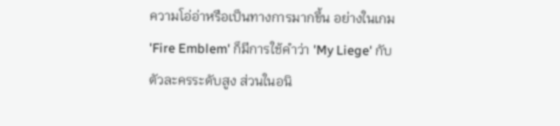ความโอ่อ่าหรือเป็นทางการมากขึ้น อย่างในเกม 'Fire Emblem' ก็มีการใช้คำว่า 'My Liege' กับตัวละครระดับสูง ส่วนในอนิ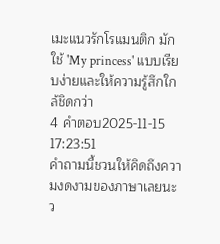เมะแนวรักโรแมนติก มักใช้ 'My princess' แบบเรียบง่ายและให้ความรู้สึกใกล้ชิดกว่า
4 คำตอบ2025-11-15 17:23:51
คำถามนี้ชวนให้คิดถึงความงดงามของภาษาเลยนะ ว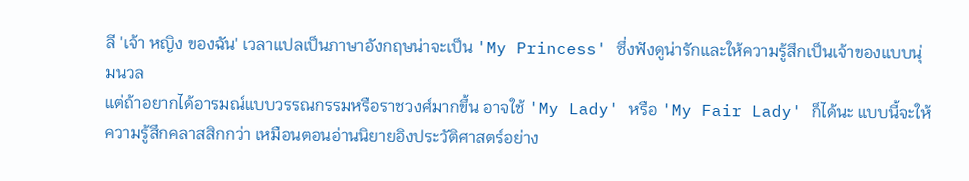ลี 'เจ้า หญิง ของฉัน' เวลาแปลเป็นภาษาอังกฤษน่าจะเป็น 'My Princess' ซึ่งฟังดูน่ารักและให้ความรู้สึกเป็นเจ้าของแบบนุ่มนวล
แต่ถ้าอยากได้อารมณ์แบบวรรณกรรมหรือราชวงศ์มากขึ้น อาจใช้ 'My Lady' หรือ 'My Fair Lady' ก็ได้นะ แบบนี้จะให้ความรู้สึกคลาสสิกกว่า เหมือนตอนอ่านนิยายอิงประวัติศาสตร์อย่าง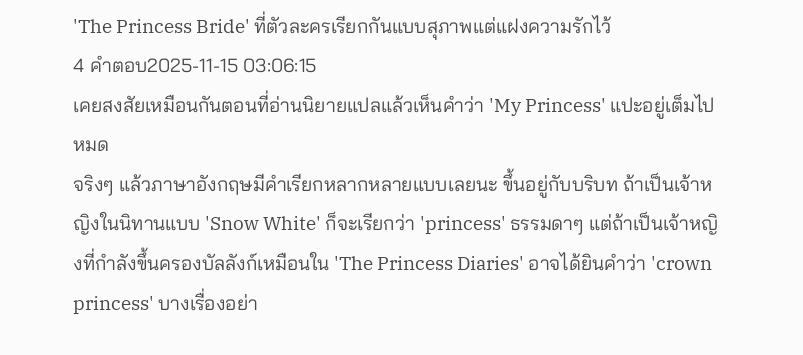'The Princess Bride' ที่ตัวละครเรียกกันแบบสุภาพแต่แฝงความรักไว้
4 คำตอบ2025-11-15 03:06:15
เคยสงสัยเหมือนกันตอนที่อ่านนิยายแปลแล้วเห็นคำว่า 'My Princess' แปะอยู่เต็มไปหมด
จริงๆ แล้วภาษาอังกฤษมีคำเรียกหลากหลายแบบเลยนะ ขึ้นอยู่กับบริบท ถ้าเป็นเจ้าหญิงในนิทานแบบ 'Snow White' ก็จะเรียกว่า 'princess' ธรรมดาๆ แต่ถ้าเป็นเจ้าหญิงที่กำลังขึ้นครองบัลลังก์เหมือนใน 'The Princess Diaries' อาจได้ยินคำว่า 'crown princess' บางเรื่องอย่า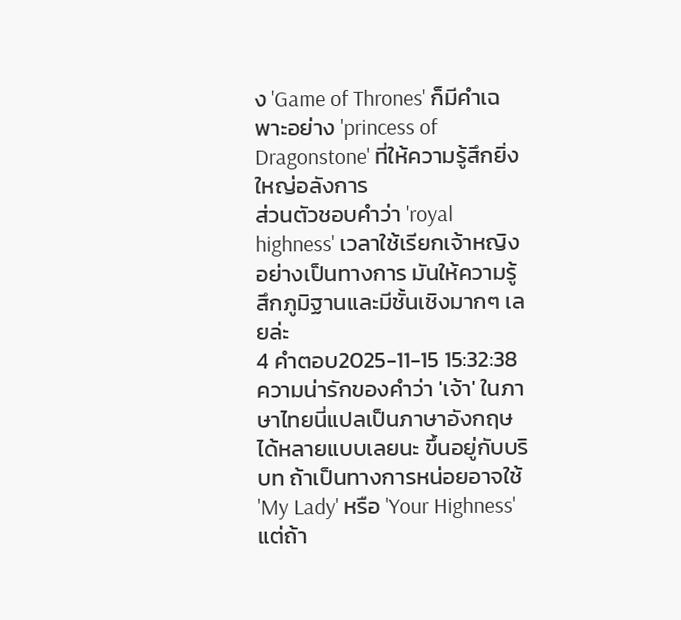ง 'Game of Thrones' ก็มีคำเฉพาะอย่าง 'princess of Dragonstone' ที่ให้ความรู้สึกยิ่งใหญ่อลังการ
ส่วนตัวชอบคำว่า 'royal highness' เวลาใช้เรียกเจ้าหญิงอย่างเป็นทางการ มันให้ความรู้สึกภูมิฐานและมีชั้นเชิงมากๆ เลยล่ะ
4 คำตอบ2025-11-15 15:32:38
ความน่ารักของคำว่า 'เจ้า' ในภาษาไทยนี่แปลเป็นภาษาอังกฤษได้หลายแบบเลยนะ ขึ้นอยู่กับบริบท ถ้าเป็นทางการหน่อยอาจใช้ 'My Lady' หรือ 'Your Highness' แต่ถ้า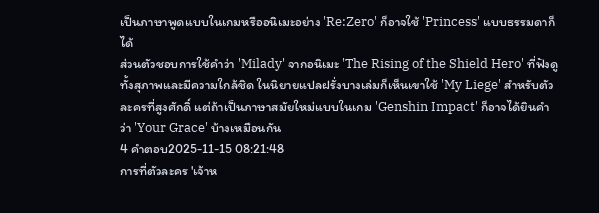เป็นภาษาพูดแบบในเกมหรืออนิเมะอย่าง 'Re:Zero' ก็อาจใช้ 'Princess' แบบธรรมดาก็ได้
ส่วนตัวชอบการใช้คำว่า 'Milady' จากอนิเมะ 'The Rising of the Shield Hero' ที่ฟังดูทั้งสุภาพและมีความใกล้ชิด ในนิยายแปลฝรั่งบางเล่มก็เห็นเขาใช้ 'My Liege' สำหรับตัวละครที่สูงศักดิ์ แต่ถ้าเป็นภาษาสมัยใหม่แบบในเกม 'Genshin Impact' ก็อาจได้ยินคำว่า 'Your Grace' บ้างเหมือนกัน
4 คำตอบ2025-11-15 08:21:48
การที่ตัวละคร 'เจ้าห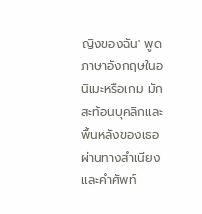ญิงของฉัน' พูดภาษาอังกฤษในอนิเมะหรือเกม มักสะท้อนบุคลิกและพื้นหลังของเธอผ่านทางสำเนียงและคำศัพท์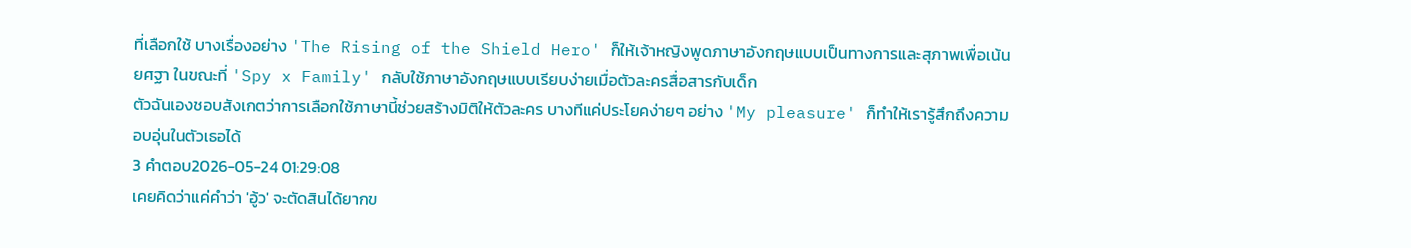ที่เลือกใช้ บางเรื่องอย่าง 'The Rising of the Shield Hero' ก็ให้เจ้าหญิงพูดภาษาอังกฤษแบบเป็นทางการและสุภาพเพื่อเน้นยศฐา ในขณะที่ 'Spy x Family' กลับใช้ภาษาอังกฤษแบบเรียบง่ายเมื่อตัวละครสื่อสารกับเด็ก
ตัวฉันเองชอบสังเกตว่าการเลือกใช้ภาษานี้ช่วยสร้างมิติให้ตัวละคร บางทีแค่ประโยคง่ายๆ อย่าง 'My pleasure' ก็ทำให้เรารู้สึกถึงความอบอุ่นในตัวเธอได้
3 คำตอบ2026-05-24 01:29:08
เคยคิดว่าแค่คำว่า 'อู้ว' จะตัดสินได้ยากข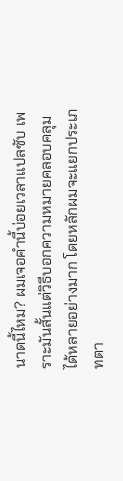นาดนี้ไหม? ผมเจอคำนี้บ่อยเวลาแปลซับ เพราะมันสั้นแต่วิธีบอกความหมายคลอบคลุมได้หลายอย่างมาก โดยหลักผมจะแยกประเภทตา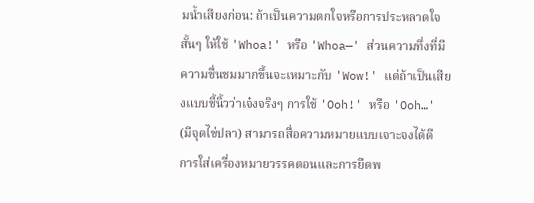มน้ำเสียงก่อน: ถ้าเป็นความตกใจหรือการประหลาดใจสั้นๆ ให้ใช้ 'Whoa!' หรือ 'Whoa—' ส่วนความทึ่งที่มีความชื่นชมมากขึ้นจะเหมาะกับ 'Wow!' แต่ถ้าเป็นเสียงแบบชี้นิ้วว่าเจ๋งจริงๆ การใช้ 'Ooh!' หรือ 'Ooh…' (มีจุดไข่ปลา) สามารถสื่อความหมายแบบเจาะจงได้ดี
การใส่เครื่องหมายวรรคตอนและการยืดพ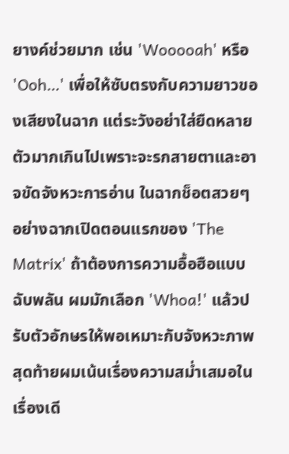ยางค์ช่วยมาก เช่น 'Wooooah' หรือ 'Ooh…' เพื่อให้ซับตรงกับความยาวของเสียงในฉาก แต่ระวังอย่าใส่ยืดหลายตัวมากเกินไปเพราะจะรกสายตาและอาจขัดจังหวะการอ่าน ในฉากช็อตสวยๆ อย่างฉากเปิดตอนแรกของ 'The Matrix' ถ้าต้องการความอื้อฮือแบบฉับพลัน ผมมักเลือก 'Whoa!' แล้วปรับตัวอักษรให้พอเหมาะกับจังหวะภาพ
สุดท้ายผมเน้นเรื่องความสม่ำเสมอในเรื่องเดี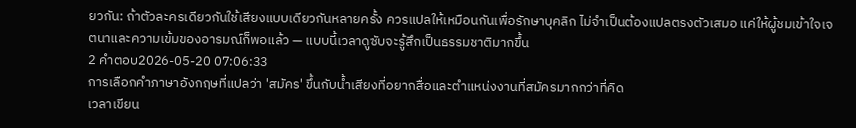ยวกัน: ถ้าตัวละครเดียวกันใช้เสียงแบบเดียวกันหลายครั้ง ควรแปลให้เหมือนกันเพื่อรักษาบุคลิก ไม่จำเป็นต้องแปลตรงตัวเสมอ แค่ให้ผู้ชมเข้าใจเจตนาและความเข้มของอารมณ์ก็พอแล้ว — แบบนี้เวลาดูซับจะรู้สึกเป็นธรรมชาติมากขึ้น
2 คำตอบ2026-05-20 07:06:33
การเลือกคำภาษาอังกฤษที่แปลว่า 'สมัคร' ขึ้นกับน้ำเสียงที่อยากสื่อและตำแหน่งงานที่สมัครมากกว่าที่คิด
เวลาเขียน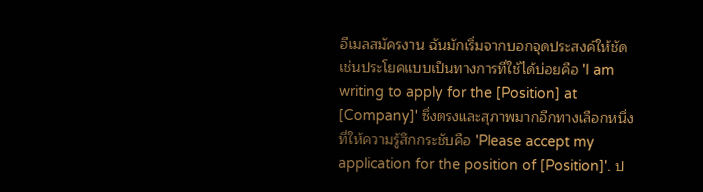อีเมลสมัครงาน ฉันมักเริ่มจากบอกจุดประสงค์ให้ชัด เช่นประโยคแบบเป็นทางการที่ใช้ได้บ่อยคือ 'I am writing to apply for the [Position] at [Company]' ซึ่งตรงและสุภาพมากอีกทางเลือกหนึ่งที่ให้ความรู้สึกกระชับคือ 'Please accept my application for the position of [Position]'. ป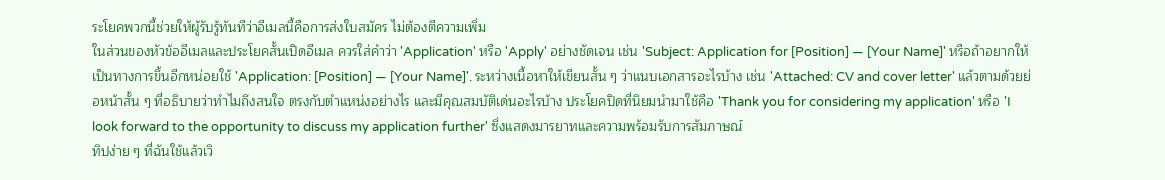ระโยคพวกนี้ช่วยให้ผู้รับรู้ทันทีว่าอีเมลนี้คือการส่งใบสมัคร ไม่ต้องตีความเพิ่ม
ในส่วนของหัวข้ออีเมลและประโยคสั้นเปิดอีเมล ควรใส่คำว่า 'Application' หรือ 'Apply' อย่างชัดเจน เช่น 'Subject: Application for [Position] — [Your Name]' หรือถ้าอยากให้เป็นทางการขึ้นอีกหน่อยใช้ 'Application: [Position] — [Your Name]'. ระหว่างเนื้อหาให้เขียนสั้น ๆ ว่าแนบเอกสารอะไรบ้าง เช่น 'Attached: CV and cover letter' แล้วตามด้วยย่อหน้าสั้น ๆ ที่อธิบายว่าทำไมถึงสนใจ ตรงกับตำแหน่งอย่างไร และมีคุณสมบัติเด่นอะไรบ้าง ประโยคปิดที่นิยมนำมาใช้คือ 'Thank you for considering my application' หรือ 'I look forward to the opportunity to discuss my application further' ซึ่งแสดงมารยาทและความพร้อมรับการสัมภาษณ์
ทิปง่าย ๆ ที่ฉันใช้แล้วเวิ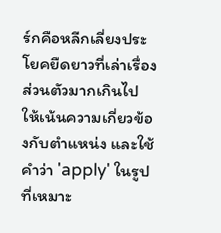ร์กคือหลีกเลี่ยงประโยคยืดยาวที่เล่าเรื่องส่วนตัวมากเกินไป ให้เน้นความเกี่ยวข้องกับตำแหน่ง และใช้คำว่า 'apply' ในรูปที่เหมาะ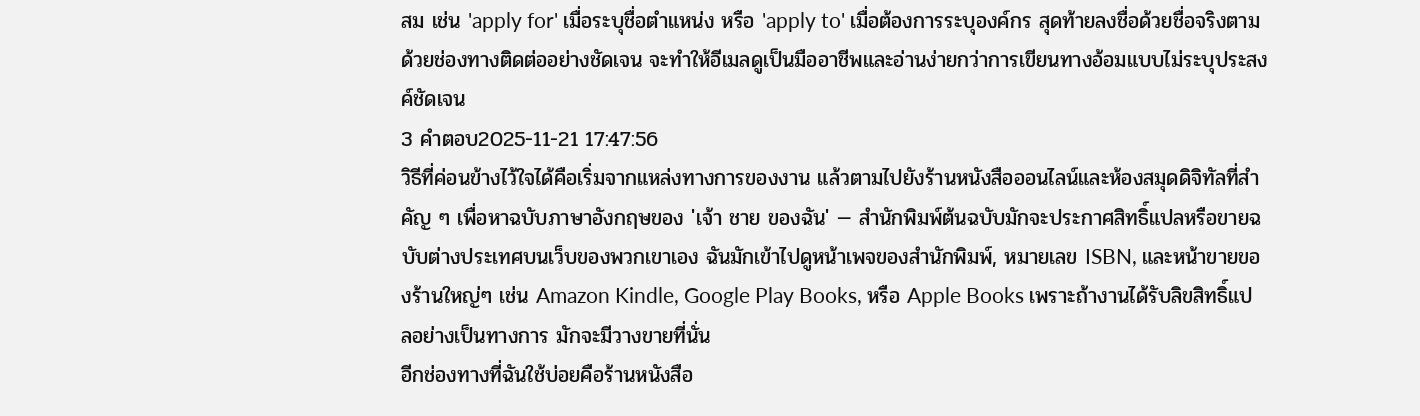สม เช่น 'apply for' เมื่อระบุชื่อตำแหน่ง หรือ 'apply to' เมื่อต้องการระบุองค์กร สุดท้ายลงชื่อด้วยชื่อจริงตามด้วยช่องทางติดต่ออย่างชัดเจน จะทำให้อีเมลดูเป็นมืออาชีพและอ่านง่ายกว่าการเขียนทางอ้อมแบบไม่ระบุประสงค์ชัดเจน
3 คำตอบ2025-11-21 17:47:56
วิธีที่ค่อนข้างไว้ใจได้คือเริ่มจากแหล่งทางการของงาน แล้วตามไปยังร้านหนังสือออนไลน์และห้องสมุดดิจิทัลที่สำคัญ ๆ เพื่อหาฉบับภาษาอังกฤษของ 'เจ้า ชาย ของฉัน' — สำนักพิมพ์ต้นฉบับมักจะประกาศสิทธิ์แปลหรือขายฉบับต่างประเทศบนเว็บของพวกเขาเอง ฉันมักเข้าไปดูหน้าเพจของสำนักพิมพ์, หมายเลข ISBN, และหน้าขายของร้านใหญ่ๆ เช่น Amazon Kindle, Google Play Books, หรือ Apple Books เพราะถ้างานได้รับลิขสิทธิ์แปลอย่างเป็นทางการ มักจะมีวางขายที่นั่น
อีกช่องทางที่ฉันใช้บ่อยคือร้านหนังสือ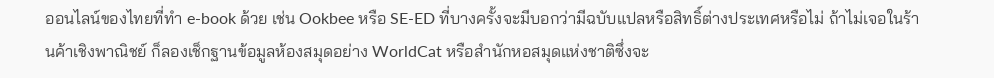ออนไลน์ของไทยที่ทำ e-book ด้วย เช่น Ookbee หรือ SE-ED ที่บางครั้งจะมีบอกว่ามีฉบับแปลหรือสิทธิ์ต่างประเทศหรือไม่ ถ้าไม่เจอในร้านค้าเชิงพาณิชย์ ก็ลองเช็กฐานข้อมูลห้องสมุดอย่าง WorldCat หรือสำนักหอสมุดแห่งชาติซึ่งจะ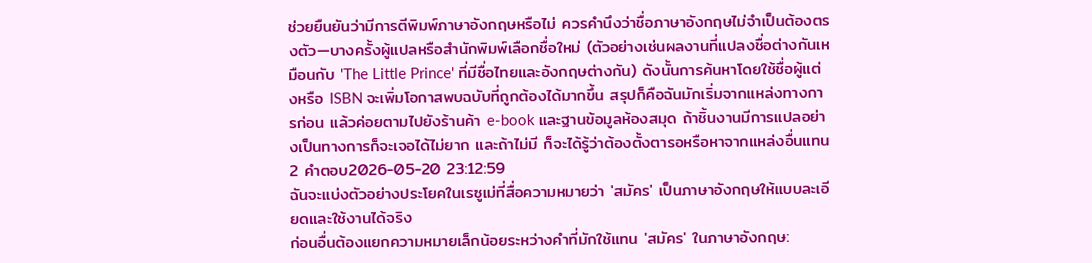ช่วยยืนยันว่ามีการตีพิมพ์ภาษาอังกฤษหรือไม่ ควรคำนึงว่าชื่อภาษาอังกฤษไม่จำเป็นต้องตรงตัว—บางครั้งผู้แปลหรือสำนักพิมพ์เลือกชื่อใหม่ (ตัวอย่างเช่นผลงานที่แปลงชื่อต่างกันเหมือนกับ 'The Little Prince' ที่มีชื่อไทยและอังกฤษต่างกัน) ดังนั้นการค้นหาโดยใช้ชื่อผู้แต่งหรือ ISBN จะเพิ่มโอกาสพบฉบับที่ถูกต้องได้มากขึ้น สรุปก็คือฉันมักเริ่มจากแหล่งทางการก่อน แล้วค่อยตามไปยังร้านค้า e-book และฐานข้อมูลห้องสมุด ถ้าชิ้นงานมีการแปลอย่างเป็นทางการก็จะเจอได้ไม่ยาก และถ้าไม่มี ก็จะได้รู้ว่าต้องตั้งตารอหรือหาจากแหล่งอื่นแทน
2 คำตอบ2026-05-20 23:12:59
ฉันจะแบ่งตัวอย่างประโยคในเรซูเม่ที่สื่อความหมายว่า 'สมัคร' เป็นภาษาอังกฤษให้แบบละเอียดและใช้งานได้จริง
ก่อนอื่นต้องแยกความหมายเล็กน้อยระหว่างคำที่มักใช้แทน 'สมัคร' ในภาษาอังกฤษ: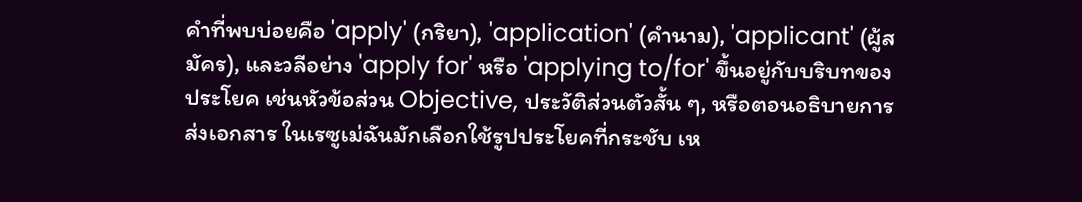คำที่พบบ่อยคือ 'apply' (กริยา), 'application' (คำนาม), 'applicant' (ผู้สมัคร), และวลีอย่าง 'apply for' หรือ 'applying to/for' ขึ้นอยู่กับบริบทของประโยค เช่นหัวข้อส่วน Objective, ประวัติส่วนตัวสั้น ๆ, หรือตอนอธิบายการส่งเอกสาร ในเรซูเม่ฉันมักเลือกใช้รูปประโยคที่กระชับ เห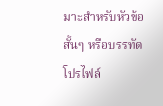มาะสำหรับหัวข้อสั้นๆ หรือบรรทัดโปรไฟล์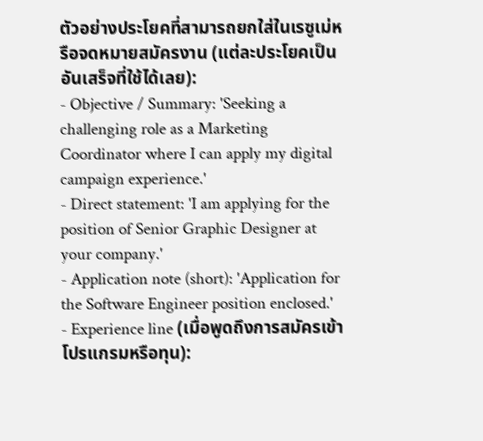ตัวอย่างประโยคที่สามารถยกใส่ในเรซูเม่หรือจดหมายสมัครงาน (แต่ละประโยคเป็นอันเสร็จที่ใช้ได้เลย):
- Objective / Summary: 'Seeking a challenging role as a Marketing Coordinator where I can apply my digital campaign experience.'
- Direct statement: 'I am applying for the position of Senior Graphic Designer at your company.'
- Application note (short): 'Application for the Software Engineer position enclosed.'
- Experience line (เมื่อพูดถึงการสมัครเข้าโปรแกรมหรือทุน):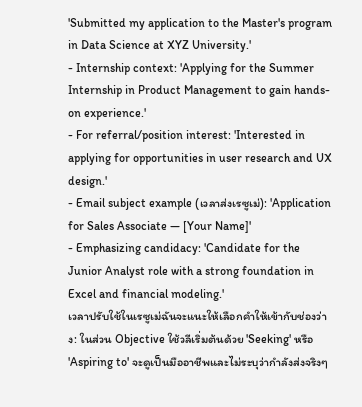'Submitted my application to the Master's program in Data Science at XYZ University.'
- Internship context: 'Applying for the Summer Internship in Product Management to gain hands-on experience.'
- For referral/position interest: 'Interested in applying for opportunities in user research and UX design.'
- Email subject example (เวลาส่งเรซูเม่): 'Application for Sales Associate — [Your Name]'
- Emphasizing candidacy: 'Candidate for the Junior Analyst role with a strong foundation in Excel and financial modeling.'
เวลาปรับใช้ในเรซูเม่ฉันจะแนะให้เลือกคำให้เข้ากับช่องว่าง: ในส่วน Objective ใช้วลีเริ่มต้นด้วย 'Seeking' หรือ 'Aspiring to' จะดูเป็นมืออาชีพและไม่ระบุว่ากำลังส่งจริงๆ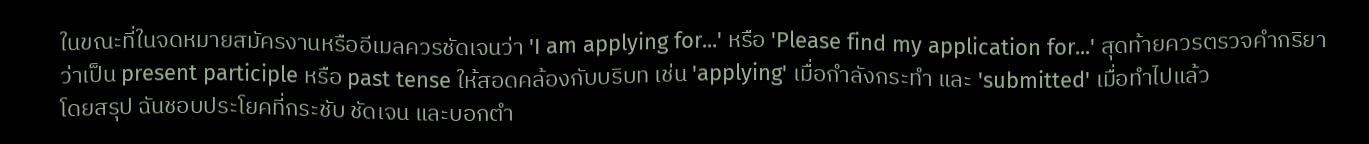ในขณะที่ในจดหมายสมัครงานหรืออีเมลควรชัดเจนว่า 'I am applying for...' หรือ 'Please find my application for...' สุดท้ายควรตรวจคำกริยาว่าเป็น present participle หรือ past tense ให้สอดคล้องกับบริบท เช่น 'applying' เมื่อกำลังกระทำ และ 'submitted' เมื่อทำไปแล้ว
โดยสรุป ฉันชอบประโยคที่กระชับ ชัดเจน และบอกตำ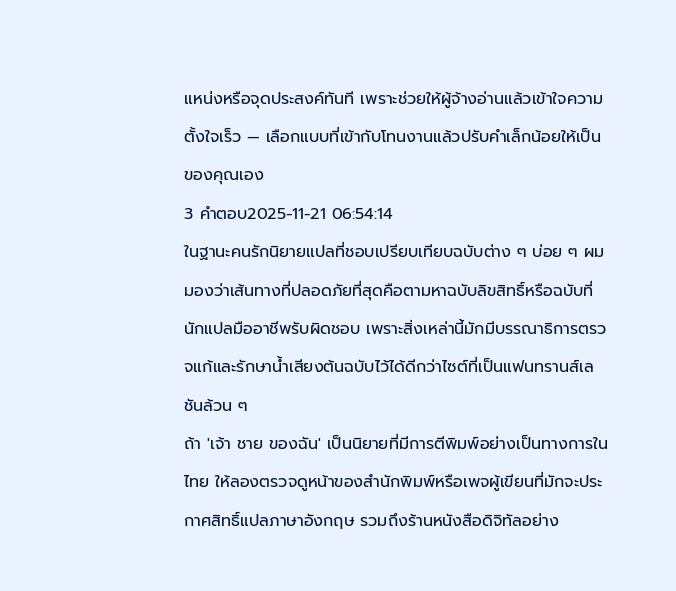แหน่งหรือจุดประสงค์ทันที เพราะช่วยให้ผู้จ้างอ่านแล้วเข้าใจความตั้งใจเร็ว — เลือกแบบที่เข้ากับโทนงานแล้วปรับคำเล็กน้อยให้เป็นของคุณเอง
3 คำตอบ2025-11-21 06:54:14
ในฐานะคนรักนิยายแปลที่ชอบเปรียบเทียบฉบับต่าง ๆ บ่อย ๆ ผมมองว่าเส้นทางที่ปลอดภัยที่สุดคือตามหาฉบับลิขสิทธิ์หรือฉบับที่นักแปลมืออาชีพรับผิดชอบ เพราะสิ่งเหล่านี้มักมีบรรณาธิการตรวจแก้และรักษาน้ำเสียงต้นฉบับไว้ได้ดีกว่าไซต์ที่เป็นแฟนทรานส์เลชันล้วน ๆ
ถ้า 'เจ้า ชาย ของฉัน' เป็นนิยายที่มีการตีพิมพ์อย่างเป็นทางการในไทย ให้ลองตรวจดูหน้าของสำนักพิมพ์หรือเพจผู้เขียนที่มักจะประกาศสิทธิ์แปลภาษาอังกฤษ รวมถึงร้านหนังสือดิจิทัลอย่าง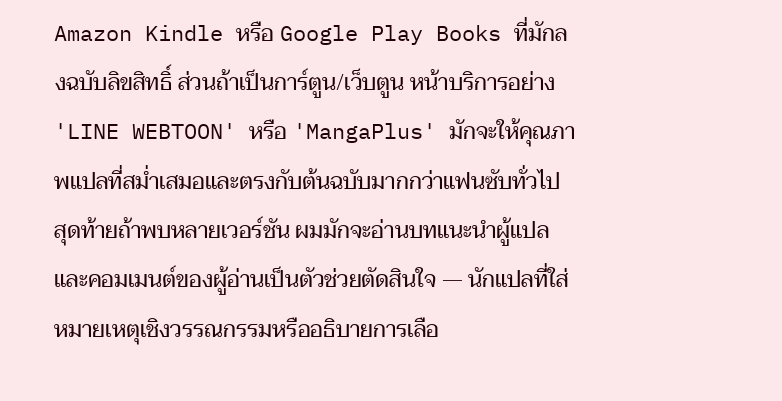Amazon Kindle หรือ Google Play Books ที่มักลงฉบับลิขสิทธิ์ ส่วนถ้าเป็นการ์ตูน/เว็บตูน หน้าบริการอย่าง 'LINE WEBTOON' หรือ 'MangaPlus' มักจะให้คุณภาพแปลที่สม่ำเสมอและตรงกับต้นฉบับมากกว่าแฟนซับทั่วไป
สุดท้ายถ้าพบหลายเวอร์ชัน ผมมักจะอ่านบทแนะนำผู้แปลและคอมเมนต์ของผู้อ่านเป็นตัวช่วยตัดสินใจ — นักแปลที่ใส่หมายเหตุเชิงวรรณกรรมหรืออธิบายการเลือ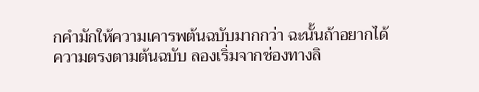กคำมักให้ความเคารพต้นฉบับมากกว่า ฉะนั้นถ้าอยากได้ความตรงตามต้นฉบับ ลองเริ่มจากช่องทางลิ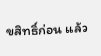ขสิทธิ์ก่อน แล้ว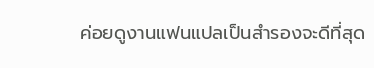ค่อยดูงานแฟนแปลเป็นสำรองจะดีที่สุด